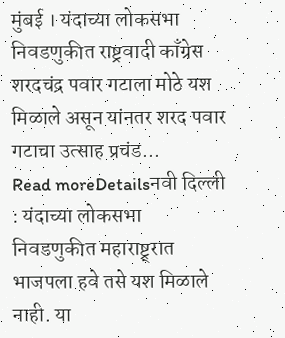मुंबई । यंदाच्या लोकसभा निवडणुकीत राष्ट्रवादी काँग्रेस शरदचंद्र पवार गटाला मोठे यश मिळाले असून यांनतर शरद पवार गटाचा उत्साह प्रचंड...
Read moreDetailsनवी दिल्ली : यंदाच्या लोकसभा निवडणुकीत महाराष्ट्र्रात भाजपला हवे तसे यश मिळाले नाही. या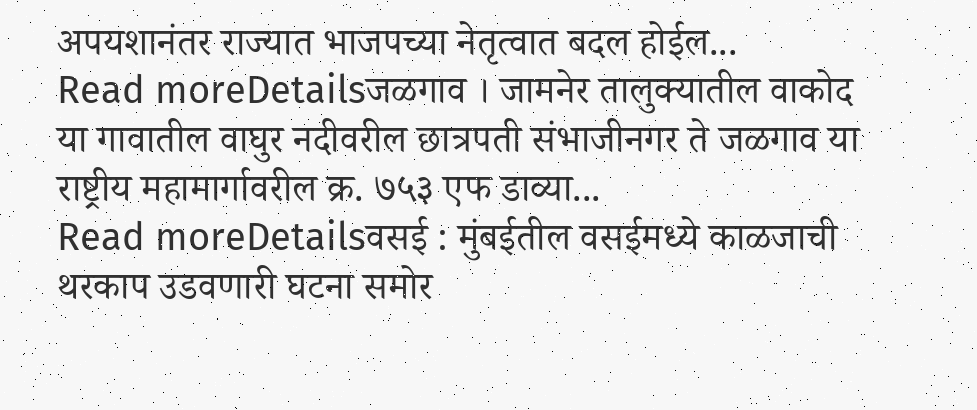अपयशानंतर राज्यात भाजपच्या नेतृत्वात बदल होईल...
Read moreDetailsजळगाव । जामनेर तालुक्यातील वाकोद या गावातील वाघुर नदीवरील छात्रपती संभाजीनगर ते जळगाव या राष्ट्रीय महामार्गावरील क्र. ७५३ एफ डाव्या...
Read moreDetailsवसई : मुंबईतील वसईमध्ये काळजाची थरकाप उडवणारी घटना समोर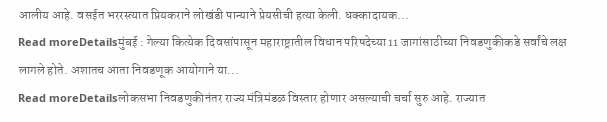आलीय आहे. वसईत भररस्त्यात प्रियकराने लोखंडी पान्याने प्रेयसीची हत्या केली. धक्कादायक...
Read moreDetailsमुंबई : गेल्या कित्येक दिवसांपासून महाराष्ट्रातील विधान परिषदेच्या 11 जागांसाठीच्या निवडणुकीकडे सर्वांचे लक्ष लागले होते. अशातच आता निवडणूक आयोगाने या...
Read moreDetailsलोकसभा निवडणुकीनंतर राज्य मंत्रिमंडळ विस्तार होणार असल्याची चर्चा सुरु आहे. राज्यात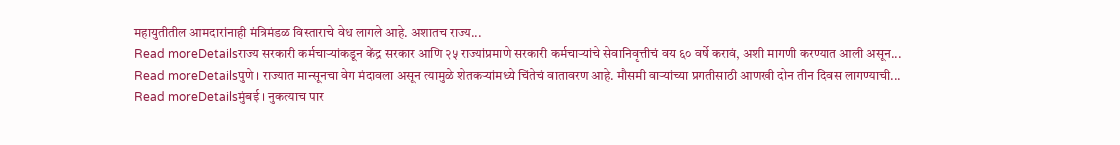महायुतीतील आमदारांनाही मंत्रिमंडळ विस्ताराचे वेध लागले आहे. अशातच राज्य...
Read moreDetailsराज्य सरकारी कर्मचाऱ्यांकडून केंद्र सरकार आणि २५ राज्यांप्रमाणे सरकारी कर्मचाऱ्यांचे सेवानिवृत्तीचं वय ६० वर्षे करावं, अशी मागणी करण्यात आली असून...
Read moreDetailsपुणे । राज्यात मान्सूनचा वेग मंदावला असून त्यामुळे शेतकऱ्यांमध्ये चिंतेचं वातावरण आहे. मौसमी वाऱ्यांच्या प्रगतीसाठी आणखी दोन तीन दिवस लागण्याची...
Read moreDetailsमुंबई । नुकत्याच पार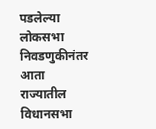पडलेल्या लोकसभा निवडणुकीनंतर आता राज्यातील विधानसभा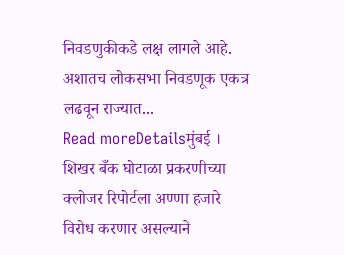निवडणुकीकडे लक्ष लागले आहे. अशातच लोकसभा निवडणूक एकत्र लढवून राज्यात...
Read moreDetailsमुंबई । शिखर बँक घोटाळा प्रकरणीच्या क्लोजर रिपोर्टला अण्णा हजारे विरोध करणार असल्याने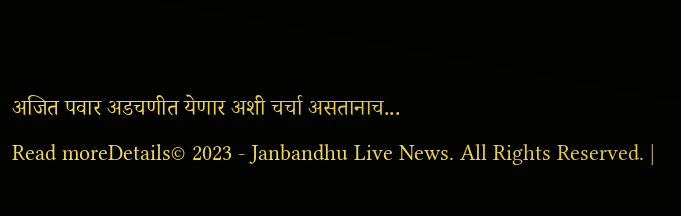अजित पवार अडचणीत येणार अशी चर्चा असतानाच...
Read moreDetails© 2023 - Janbandhu Live News. All Rights Reserved. |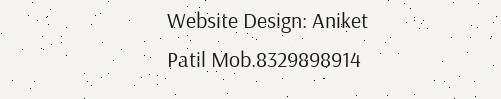Website Design: Aniket Patil Mob.8329898914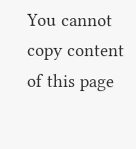You cannot copy content of this page